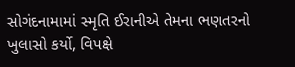સોગંદનામામાં સ્મૃતિ ઈરાનીએ તેમના ભણતરનો ખુલાસો કર્યો, વિપક્ષે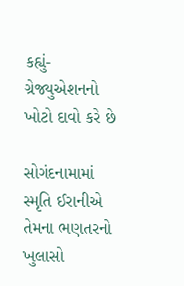કહ્યું- ગ્રેજ્યુએશનનો ખોટો દાવો કરે છે

સોગંદનામામાં સ્મૃતિ ઈરાનીએ તેમના ભણતરનો ખુલાસો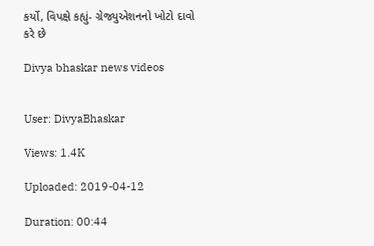કર્યો, વિપક્ષે કહ્યું- ગ્રેજ્યુએશનનો ખોટો દાવો કરે છે

Divya bhaskar news videos


User: DivyaBhaskar

Views: 1.4K

Uploaded: 2019-04-12

Duration: 00:44